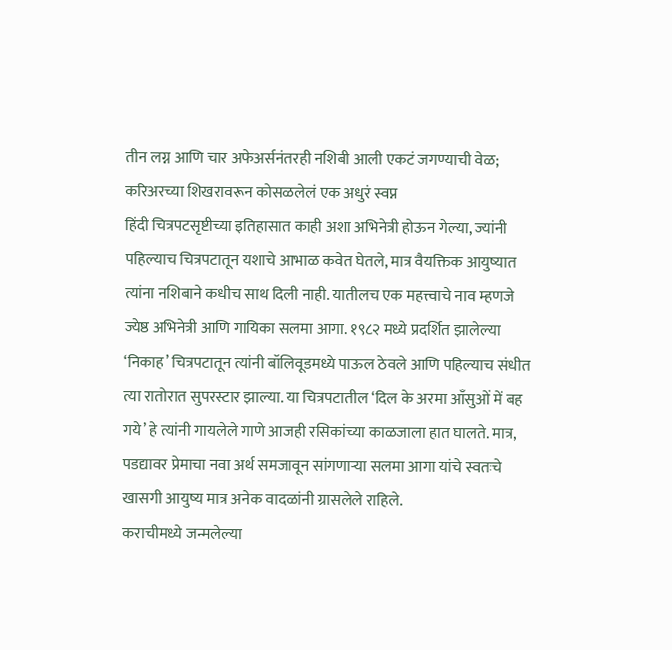तीन लग्न आणि चार अफेअर्सनंतरही नशिबी आली एकटं जगण्याची वेळ; करिअरच्या शिखरावरून कोसळलेलं एक अधुरं स्वप्न
हिंदी चित्रपटसृष्टीच्या इतिहासात काही अशा अभिनेत्री होऊन गेल्या, ज्यांनी पहिल्याच चित्रपटातून यशाचे आभाळ कवेत घेतले, मात्र वैयक्तिक आयुष्यात त्यांना नशिबाने कधीच साथ दिली नाही. यातीलच एक महत्त्वाचे नाव म्हणजे ज्येष्ठ अभिनेत्री आणि गायिका सलमा आगा. १९८२ मध्ये प्रदर्शित झालेल्या ‘निकाह’ चित्रपटातून त्यांनी बॉलिवूडमध्ये पाऊल ठेवले आणि पहिल्याच संधीत त्या रातोरात सुपरस्टार झाल्या. या चित्रपटातील ‘दिल के अरमा आँसुओं में बह गये’ हे त्यांनी गायलेले गाणे आजही रसिकांच्या काळजाला हात घालते. मात्र, पडद्यावर प्रेमाचा नवा अर्थ समजावून सांगणाऱ्या सलमा आगा यांचे स्वतःचे खासगी आयुष्य मात्र अनेक वादळांनी ग्रासलेले राहिले.
कराचीमध्ये जन्मलेल्या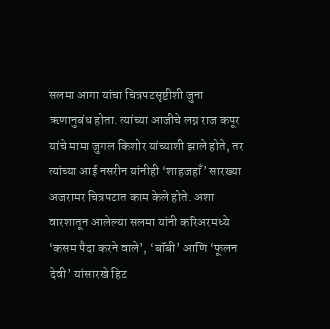सलमा आगा यांचा चित्रपटसृष्टीशी जुना ऋणानुबंध होता. त्यांच्या आजीचे लग्न राज कपूर यांचे मामा जुगल किशोर यांच्याशी झाले होते, तर त्यांच्या आई नसरीन यांनीही ‘शाहजहाँ’ सारख्या अजरामर चित्रपटात काम केले होते. अशा वारशातून आलेल्या सलमा यांनी करिअरमध्ये ‘कसम पैदा करने वाले’, ‘बॉबी’ आणि ‘फूलन देवी’ यांसारखे हिट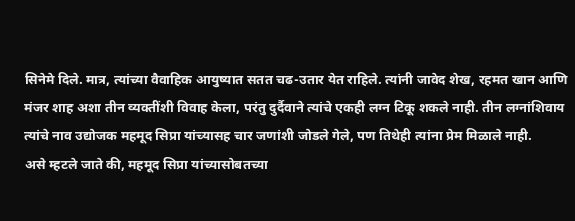सिनेमे दिले. मात्र, त्यांच्या वैवाहिक आयुष्यात सतत चढ-उतार येत राहिले. त्यांनी जावेद शेख, रहमत खान आणि मंजर शाह अशा तीन व्यक्तींशी विवाह केला, परंतु दुर्दैवाने त्यांचे एकही लग्न टिकू शकले नाही. तीन लग्नांशिवाय त्यांचे नाव उद्योजक महमूद सिप्रा यांच्यासह चार जणांशी जोडले गेले, पण तिथेही त्यांना प्रेम मिळाले नाही.
असे म्हटले जाते की, महमूद सिप्रा यांच्यासोबतच्या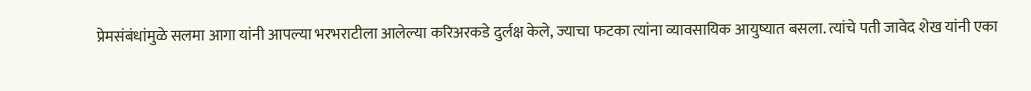प्रेमसंबंधांमुळे सलमा आगा यांनी आपल्या भरभराटीला आलेल्या करिअरकडे दुर्लक्ष केले, ज्याचा फटका त्यांना व्यावसायिक आयुष्यात बसला. त्यांचे पती जावेद शेख यांनी एका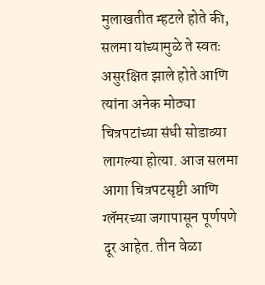मुलाखतीत म्हटले होते की, सलमा यांच्यामुळे ते स्वतः असुरक्षित झाले होते आणि त्यांना अनेक मोठ्या चित्रपटांच्या संधी सोडाव्या लागल्या होत्या. आज सलमा आगा चित्रपटसृष्टी आणि ग्लॅमरच्या जगापासून पूर्णपणे दूर आहेत. तीन वेळा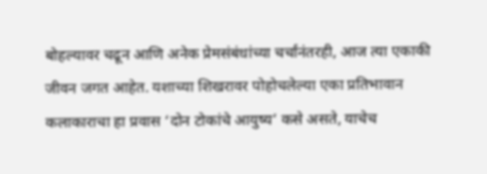बोहल्यावर चढून आणि अनेक प्रेमसंबंधांच्या चर्चांनंतरही, आज त्या एकाकी जीवन जगत आहेत. यशाच्या शिखरावर पोहोचलेल्या एका प्रतिभावान कलाकाराचा हा प्रवास ‘दोन टोकांचे आयुष्य’ कसे असते, याचेच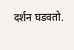दर्शन घडवतो.